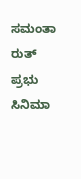ಸಮಂತಾ ರುತ್ ಪ್ರಭು
ಸಿನಿಮಾ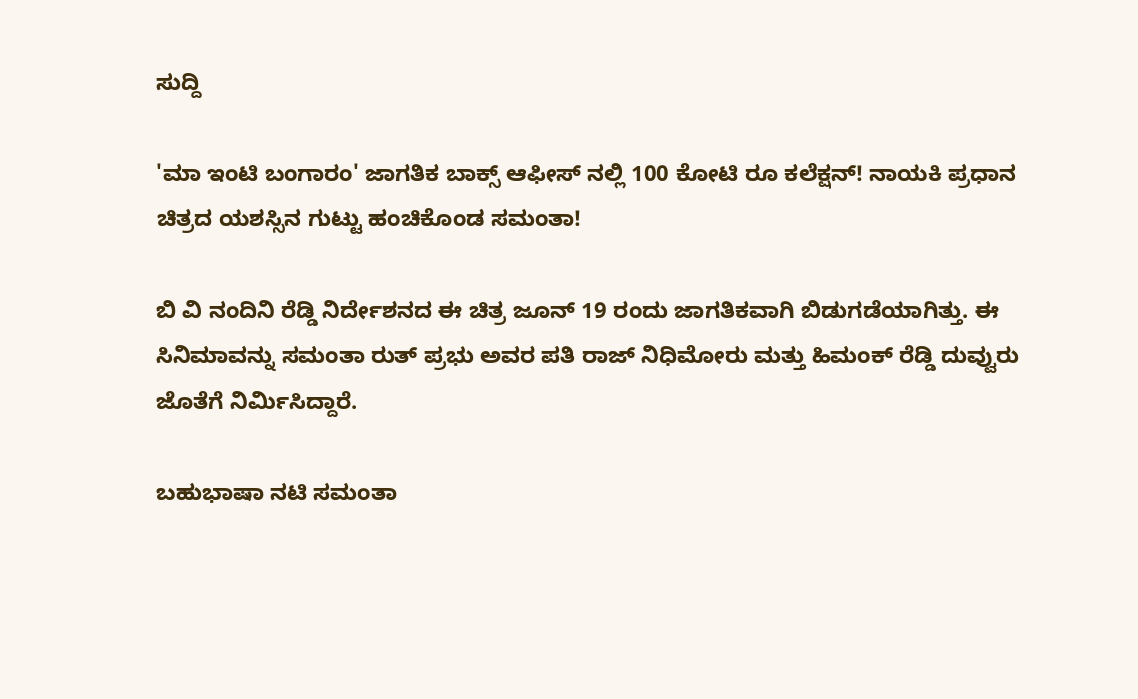ಸುದ್ದಿ

'ಮಾ ಇಂಟಿ ಬಂಗಾರಂ' ಜಾಗತಿಕ ಬಾಕ್ಸ್ ಆಫೀಸ್ ನಲ್ಲಿ 100 ಕೋಟಿ ರೂ ಕಲೆಕ್ಷನ್! ನಾಯಕಿ ಪ್ರಧಾನ ಚಿತ್ರದ ಯಶಸ್ಸಿನ ಗುಟ್ಟು ಹಂಚಿಕೊಂಡ ಸಮಂತಾ!

ಬಿ ವಿ ನಂದಿನಿ ರೆಡ್ಡಿ ನಿರ್ದೇಶನದ ಈ ಚಿತ್ರ ಜೂನ್ 19 ರಂದು ಜಾಗತಿಕವಾಗಿ ಬಿಡುಗಡೆಯಾಗಿತ್ತು. ಈ ಸಿನಿಮಾವನ್ನು ಸಮಂತಾ ರುತ್ ಪ್ರಭು ಅವರ ಪತಿ ರಾಜ್ ನಿಧಿಮೋರು ಮತ್ತು ಹಿಮಂಕ್ ರೆಡ್ಡಿ ದುವ್ವುರು ಜೊತೆಗೆ ನಿರ್ಮಿಸಿದ್ದಾರೆ.

ಬಹುಭಾಷಾ ನಟಿ ಸಮಂತಾ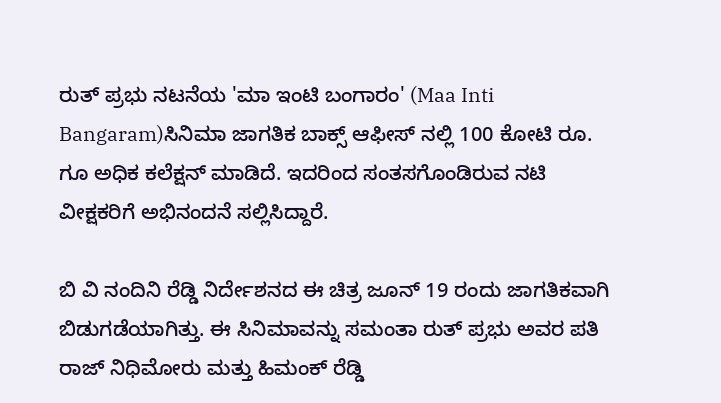ರುತ್ ಪ್ರಭು ನಟನೆಯ 'ಮಾ ಇಂಟಿ ಬಂಗಾರಂ' (Maa Inti Bangaram)ಸಿನಿಮಾ ಜಾಗತಿಕ ಬಾಕ್ಸ್ ಆಫೀಸ್ ನಲ್ಲಿ 100 ಕೋಟಿ ರೂ. ಗೂ ಅಧಿಕ ಕಲೆಕ್ಷನ್ ಮಾಡಿದೆ. ಇದರಿಂದ ಸಂತಸಗೊಂಡಿರುವ ನಟಿ ವೀಕ್ಷಕರಿಗೆ ಅಭಿನಂದನೆ ಸಲ್ಲಿಸಿದ್ದಾರೆ.

ಬಿ ವಿ ನಂದಿನಿ ರೆಡ್ಡಿ ನಿರ್ದೇಶನದ ಈ ಚಿತ್ರ ಜೂನ್ 19 ರಂದು ಜಾಗತಿಕವಾಗಿ ಬಿಡುಗಡೆಯಾಗಿತ್ತು. ಈ ಸಿನಿಮಾವನ್ನು ಸಮಂತಾ ರುತ್ ಪ್ರಭು ಅವರ ಪತಿ ರಾಜ್ ನಿಧಿಮೋರು ಮತ್ತು ಹಿಮಂಕ್ ರೆಡ್ಡಿ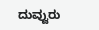ದುವ್ವುರು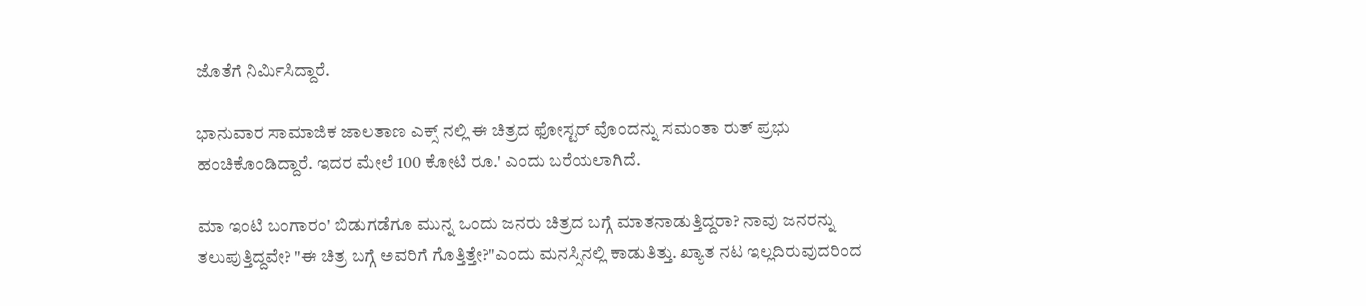ಜೊತೆಗೆ ನಿರ್ಮಿಸಿದ್ದಾರೆ.

ಭಾನುವಾರ ಸಾಮಾಜಿಕ ಜಾಲತಾಣ ಎಕ್ಸ್ ನಲ್ಲಿ ಈ ಚಿತ್ರದ ಫೋಸ್ಟರ್ ವೊಂದನ್ನು ಸಮಂತಾ ರುತ್ ಪ್ರಭು ಹಂಚಿಕೊಂಡಿದ್ದಾರೆ. ಇದರ ಮೇಲೆ 100 ಕೋಟಿ ರೂ.' ಎಂದು ಬರೆಯಲಾಗಿದೆ.

ಮಾ ಇಂಟಿ ಬಂಗಾರಂ' ಬಿಡುಗಡೆಗೂ ಮುನ್ನ ಒಂದು ಜನರು ಚಿತ್ರದ ಬಗ್ಗೆ ಮಾತನಾಡುತ್ತಿದ್ದರಾ? ನಾವು ಜನರನ್ನು ತಲುಪುತ್ತಿದ್ದವೇ? "ಈ ಚಿತ್ರ ಬಗ್ಗೆ ಅವರಿಗೆ ಗೊತ್ತಿತ್ತೇ?"ಎಂದು ಮನಸ್ಸಿನಲ್ಲಿ ಕಾಡುತಿತ್ತು. ಖ್ಯಾತ ನಟ ಇಲ್ಲದಿರುವುದರಿಂದ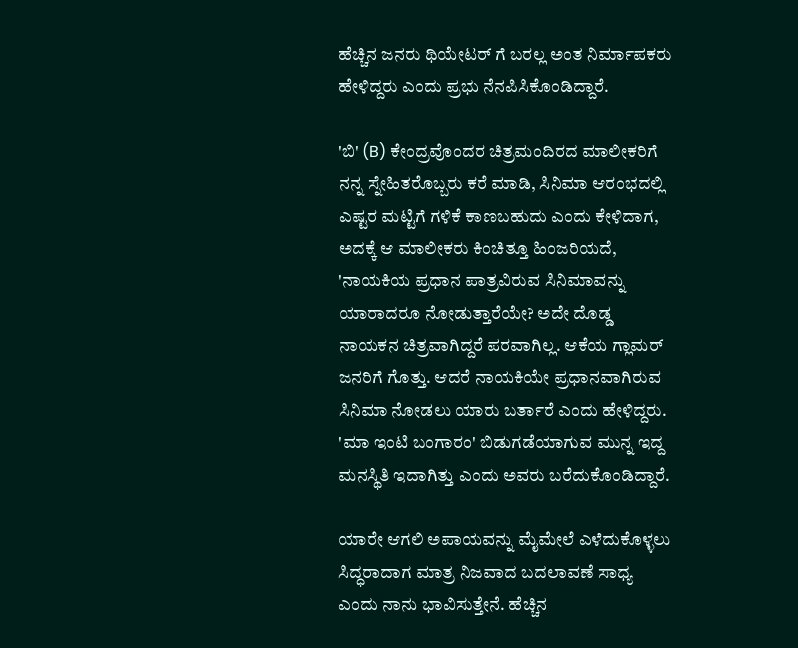ಹೆಚ್ಚಿನ ಜನರು ಥಿಯೇಟರ್ ಗೆ ಬರಲ್ಲ ಅಂತ ನಿರ್ಮಾಪಕರು ಹೇಳಿದ್ದರು ಎಂದು ಪ್ರಭು ನೆನಪಿಸಿಕೊಂಡಿದ್ದಾರೆ.

'ಬಿ' (B) ಕೇಂದ್ರವೊಂದರ ಚಿತ್ರಮಂದಿರದ ಮಾಲೀಕರಿಗೆ ನನ್ನ ಸ್ನೇಹಿತರೊಬ್ಬರು ಕರೆ ಮಾಡಿ, ಸಿನಿಮಾ ಆರಂಭದಲ್ಲಿ ಎಷ್ಟರ ಮಟ್ಟಿಗೆ ಗಳಿಕೆ ಕಾಣಬಹುದು ಎಂದು ಕೇಳಿದಾಗ, ಅದಕ್ಕೆ ಆ ಮಾಲೀಕರು ಕಿಂಚಿತ್ತೂ ಹಿಂಜರಿಯದೆ, 'ನಾಯಕಿಯ ಪ್ರಧಾನ ಪಾತ್ರವಿರುವ ಸಿನಿಮಾವನ್ನು ಯಾರಾದರೂ ನೋಡುತ್ತಾರೆಯೇ? ಅದೇ ದೊಡ್ಡ ನಾಯಕನ ಚಿತ್ರವಾಗಿದ್ದರೆ ಪರವಾಗಿಲ್ಲ. ಆಕೆಯ ಗ್ಲಾಮರ್ ಜನರಿಗೆ ಗೊತ್ತು. ಆದರೆ ನಾಯಕಿಯೇ ಪ್ರಧಾನವಾಗಿರುವ ಸಿನಿಮಾ ನೋಡಲು ಯಾರು ಬರ್ತಾರೆ ಎಂದು ಹೇಳಿದ್ದರು. 'ಮಾ ಇಂಟಿ ಬಂಗಾರಂ' ಬಿಡುಗಡೆಯಾಗುವ ಮುನ್ನ ಇದ್ದ ಮನಸ್ಥಿತಿ ಇದಾಗಿತ್ತು ಎಂದು ಅವರು ಬರೆದುಕೊಂಡಿದ್ದಾರೆ.

ಯಾರೇ ಆಗಲಿ ಅಪಾಯವನ್ನು ಮೈಮೇಲೆ ಎಳೆದುಕೊಳ್ಳಲು ಸಿದ್ಧರಾದಾಗ ಮಾತ್ರ ನಿಜವಾದ ಬದಲಾವಣೆ ಸಾಧ್ಯ ಎಂದು ನಾನು ಭಾವಿಸುತ್ತೇನೆ. ಹೆಚ್ಚಿನ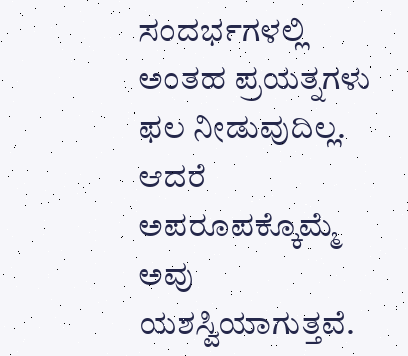ಸಂದರ್ಭಗಳಲ್ಲಿ ಅಂತಹ ಪ್ರಯತ್ನಗಳು ಫಲ ನೀಡುವುದಿಲ್ಲ. ಆದರೆ ಅಪರೂಪಕ್ಕೊಮ್ಮೆ ಅವು ಯಶಸ್ವಿಯಾಗುತ್ತವೆ.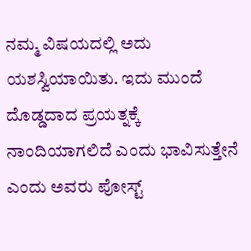ನಮ್ಮ ವಿಷಯದಲ್ಲಿ ಅದು ಯಶಸ್ವಿಯಾಯಿತು. ಇದು ಮುಂದೆ ದೊಡ್ಡದಾದ ಪ್ರಯತ್ನಕ್ಕೆ ನಾಂದಿಯಾಗಲಿದೆ ಎಂದು ಭಾವಿಸುತ್ತೇನೆ ಎಂದು ಅವರು ಪೋಸ್ಟ್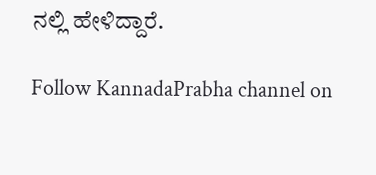ನಲ್ಲಿ ಹೇಳಿದ್ದಾರೆ.

Follow KannadaPrabha channel on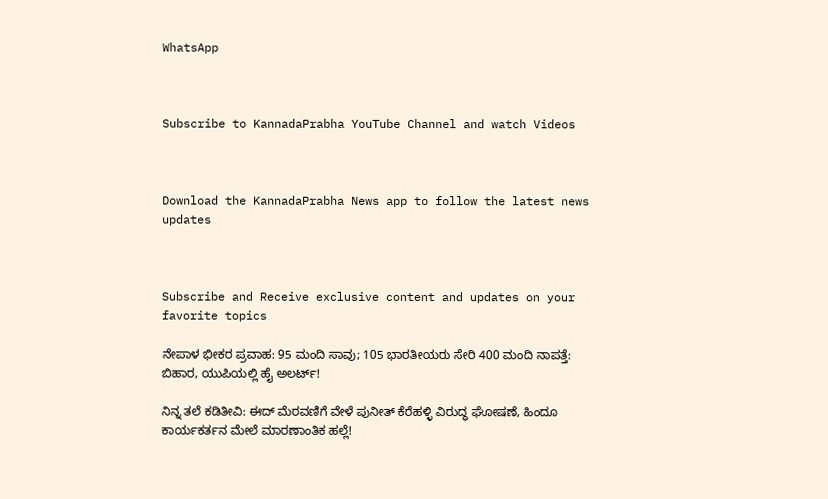WhatsApp



Subscribe to KannadaPrabha YouTube Channel and watch Videos



Download the KannadaPrabha News app to follow the latest news updates



Subscribe and Receive exclusive content and updates on your favorite topics

ನೇಪಾಳ ಭೀಕರ ಪ್ರವಾಹ: 95 ಮಂದಿ ಸಾವು; 105 ಭಾರತೀಯರು ಸೇರಿ 400 ಮಂದಿ ನಾಪತ್ತೆ: ಬಿಹಾರ, ಯುಪಿಯಲ್ಲಿ ಹೈ ಅಲರ್ಟ್!

ನಿನ್ನ ತಲೆ ಕಡಿತೀವಿ: ಈದ್ ಮೆರವಣಿಗೆ ವೇಳೆ ಪುನೀತ್ ಕೆರೆಹಳ್ಳಿ ವಿರುದ್ಧ ಘೋಷಣೆ, ಹಿಂದೂ ಕಾರ್ಯಕರ್ತನ ಮೇಲೆ ಮಾರಣಾಂತಿಕ ಹಲ್ಲೆ!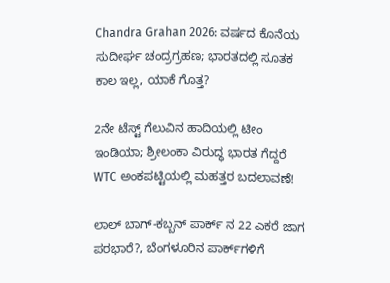Chandra Grahan 2026: ವರ್ಷದ ಕೊನೆಯ ಸುದೀರ್ಘ ಚಂದ್ರಗ್ರಹಣ; ಭಾರತದಲ್ಲಿ ಸೂತಕ ಕಾಲ ಇಲ್ಲ, ಯಾಕೆ ಗೊತ್ತ?

2ನೇ ಟೆಸ್ಟ್ ಗೆಲುವಿನ ಹಾದಿಯಲ್ಲಿ ಟೀಂ ಇಂಡಿಯಾ; ಶ್ರೀಲಂಕಾ ವಿರುದ್ಧ ಭಾರತ ಗೆದ್ದರೆ WTC ಅಂಕಪಟ್ಟಿಯಲ್ಲಿ ಮಹತ್ತರ ಬದಲಾವಣೆ!

ಲಾಲ್ ಬಾಗ್-ಕಬ್ಬನ್ ಪಾರ್ಕ್ ನ 22 ಎಕರೆ ಜಾಗ ಪರಭಾರೆ?, ಬೆಂಗಳೂರಿನ ಪಾರ್ಕ್‌ಗಳಿಗೆ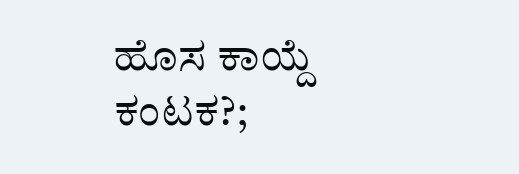ಹೊಸ ಕಾಯ್ದೆ ಕಂಟಕ?;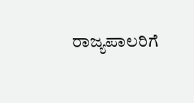ರಾಜ್ಯಪಾಲರಿಗೆ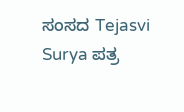ಸಂಸದ Tejasvi Surya ಪತ್ರ